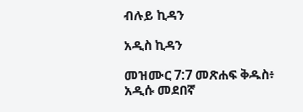ብሉይ ኪዳን

አዲስ ኪዳን

መዝሙር 7:7 መጽሐፍ ቅዱስ፥ አዲሱ መደበኛ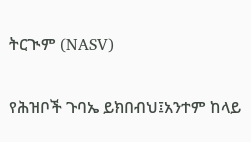ትርጒም (NASV)

የሕዝቦች ጉባኤ ይክበብህ፤አንተም ከላይ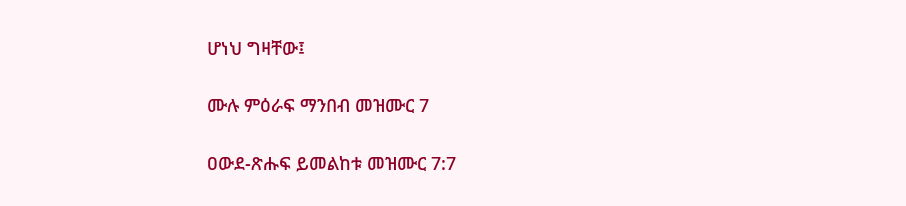ሆነህ ግዛቸው፤

ሙሉ ምዕራፍ ማንበብ መዝሙር 7

ዐውደ-ጽሑፍ ይመልከቱ መዝሙር 7:7